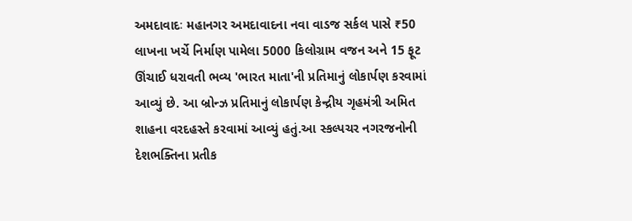અમદાવાદઃ મહાનગર અમદાવાદના નવા વાડજ સર્કલ પાસે ₹50 લાખના ખર્ચે નિર્માણ પામેલા 5000 કિલોગ્રામ વજન અને 15 ફૂટ ઊંચાઈ ધરાવતી ભવ્ય 'ભારત માતા'ની પ્રતિમાનું લોકાર્પણ કરવામાં આવ્યું છે. આ બ્રોન્ઝ પ્રતિમાનું લોકાર્પણ કેન્દ્રીય ગૃહમંત્રી અમિત શાહના વરદહસ્તે કરવામાં આવ્યું હતું.આ સ્કલ્પચર નગરજનોની દેશભક્તિના પ્રતીક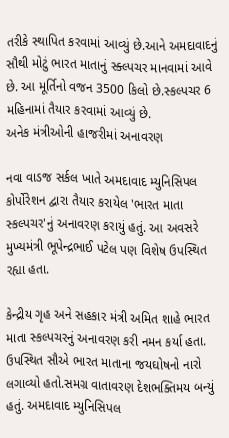તરીકે સ્થાપિત કરવામાં આવ્યું છે.આને અમદાવાદનું સૌથી મોટું ભારત માતાનું સ્ક્લ્પચર માનવામાં આવે છે. આ મૂર્તિનો વજન 3500 કિલો છે.સ્કલ્પચર 6 મહિનામાં તૈયાર કરવામાં આવ્યું છે.
અનેક મંત્રીઓની હાજરીમાં અનાવરણ

નવા વાડજ સર્કલ ખાતે અમદાવાદ મ્યુનિસિપલ કોર્પોરેશન દ્વારા તૈયાર કરાયેલ 'ભારત માતા સ્કલ્પચર'નું અનાવરણ કરાયું હતું. આ અવસરે મુખ્યમંત્રી ભૂપેન્દ્રભાઈ પટેલ પણ વિશેષ ઉપસ્થિત રહ્યા હતા.

કેન્દ્રીય ગૃહ અને સહકાર મંત્રી અમિત શાહે ભારત માતા સ્કલ્પચરનું અનાવરણ કરી નમન કર્યા હતા. ઉપસ્થિત સૌએ ભારત માતાના જયઘોષનો નારો લગાવ્યો હતો.સમગ્ર વાતાવરણ દેશભક્તિમય બન્યું હતું. અમદાવાદ મ્યુનિસિપલ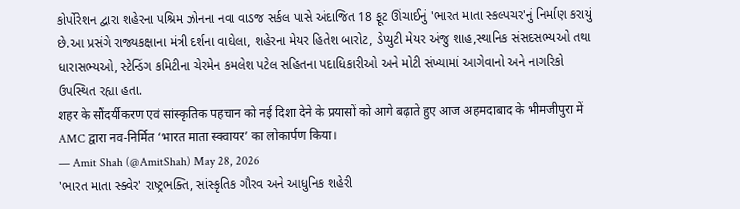કોર્પોરેશન દ્વારા શહેરના પશ્રિમ ઝોનના નવા વાડજ સર્કલ પાસે અંદાજિત 18 ફૂટ ઊંચાઈનું 'ભારત માતા સ્કલ્પચર'નું નિર્માણ કરાયું છે.આ પ્રસંગે રાજ્યકક્ષાના મંત્રી દર્શના વાઘેલા, શહેરના મેયર હિતેશ બારોટ, ડેપ્યુટી મેયર અંજુ શાહ,સ્થાનિક સંસદસભ્યઓ તથા ધારાસભ્યઓ, સ્ટેન્ડિંગ કમિટીના ચેરમેન કમલેશ પટેલ સહિતના પદાધિકારીઓ અને મોટી સંખ્યામાં આગેવાનો અને નાગરિકો ઉપસ્થિત રહ્યા હતા.
शहर के सौंदर्यीकरण एवं सांस्कृतिक पहचान को नई दिशा देने के प्रयासों को आगे बढ़ाते हुए आज अहमदाबाद के भीमजीपुरा में AMC द्वारा नव-निर्मित ‘भारत माता स्क्वायर’ का लोकार्पण किया।
— Amit Shah (@AmitShah) May 28, 2026
'ભારત માતા સ્ક્વેર' રાષ્ટ્રભક્તિ, સાંસ્કૃતિક ગૌરવ અને આધુનિક શહેરી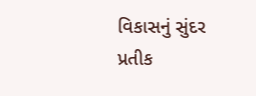વિકાસનું સુંદર પ્રતીક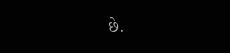છે.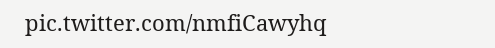pic.twitter.com/nmfiCawyhq